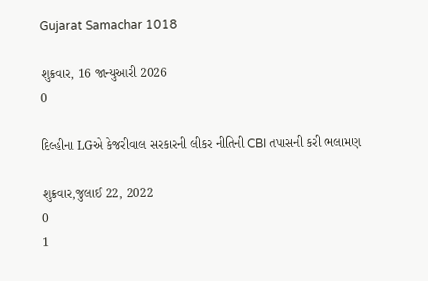Gujarat Samachar 1018

શુક્રવાર, 16 જાન્યુઆરી 2026
0

દિલ્હીના LGએ કેજરીવાલ સરકારની લીકર નીતિની CBI તપાસની કરી ભલામણ

શુક્રવાર,જુલાઈ 22, 2022
0
1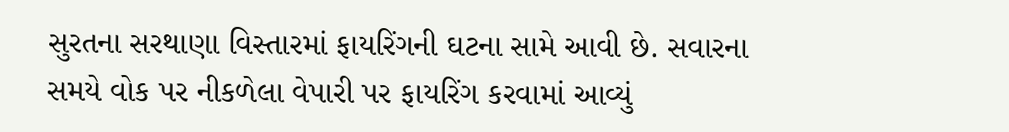સુરતના સરથાણા વિસ્તારમાં ફાયરિંગની ઘટના સામે આવી છે. સવારના સમયે વોક પર નીકળેલા વેપારી પર ફાયરિંગ કરવામાં આવ્યું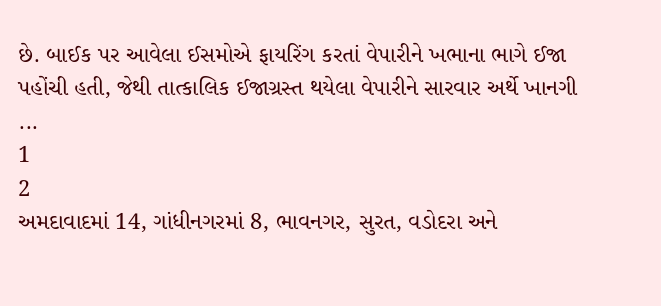છે. બાઈક પર આવેલા ઈસમોએ ફાયરિંગ કરતાં વેપારીને ખભાના ભાગે ઈજા પહોંચી હતી, જેથી તાત્કાલિક ઈજાગ્રસ્ત થયેલા વેપારીને સારવાર અર્થે ખાનગી ...
1
2
અમદાવાદમાં 14, ગાંધીનગરમાં 8, ભાવનગર, સુરત, વડોદરા અને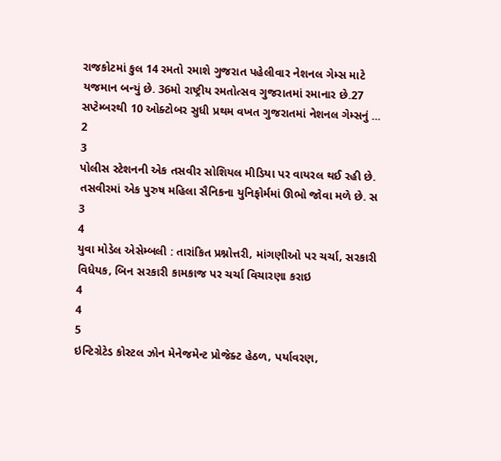રાજકોટમાં કુલ 14 રમતો રમાશે ગુજરાત પહેલીવાર નેશનલ ગેમ્સ માટે યજમાન બન્યું છે. 36મો રાષ્ટ્રીય રમતોત્સવ ગુજરાતમાં રમાનાર છે.27 સપ્ટેમ્બરથી 10 ઓક્ટોબર સુધી પ્રથમ વખત ગુજરાતમાં નેશનલ ગેમ્સનું ...
2
3
પોલીસ સ્ટેશનની એક તસવીર સોશિયલ મીડિયા પર વાયરલ થઈ રહી છે. તસવીરમાં એક પુરુષ મહિલા સૈનિકના યુનિફોર્મમાં ઊભો જોવા મળે છે. સ
3
4
યુવા મોડેલ એસેમ્બલી : તારાંકિત પ્રશ્નોત્તરી, માંગણીઓ પર ચર્ચા, સરકારી વિધેયક, બિન સરકારી કામકાજ પર ચર્ચા વિચારણા કરાઇ
4
4
5
ઇન્ટિગ્રેટેડ કોસ્ટલ ઝોન મેનેજમેન્ટ પ્રોજેક્ટ હેઠળ, પર્યાવરણ,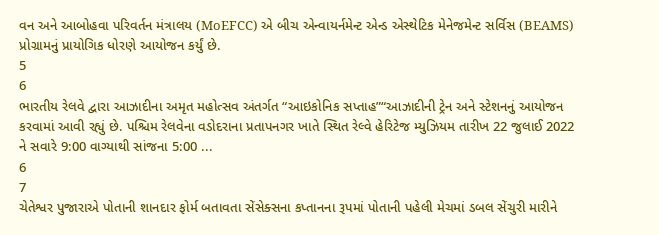વન અને આબોહવા પરિવર્તન મંત્રાલય (MoEFCC) એ બીચ એન્વાયર્નમેન્ટ એન્ડ એસ્થેટિક મેનેજમેન્ટ સર્વિસ (BEAMS) પ્રોગ્રામનું પ્રાયોગિક ધોરણે આયોજન કર્યું છે.
5
6
ભારતીય રેલવે દ્વારા આઝાદીના અમૃત મહોત્સવ અંતર્ગત “આઇકોનિક સપ્તાહ”“આઝાદીની ટ્રેન અને સ્ટેશનનું આયોજન કરવામાં આવી રહ્યું છે. પશ્ચિમ રેલવેના વડોદરાના પ્રતાપનગર ખાતે સ્થિત રેલ્વે હેરિટેજ મ્યુઝિયમ તારીખ 22 જુલાઈ 2022 ને સવારે 9:00 વાગ્યાથી સાંજના 5:00 ...
6
7
ચેતેશ્વર પુજારાએ પોતાની શાનદાર ફોર્મ બતાવતા સેંસેક્સના કપ્તાનના રૂપમાં પોતાની પહેલી મેચમાં ડબલ સેંચુરી મારીને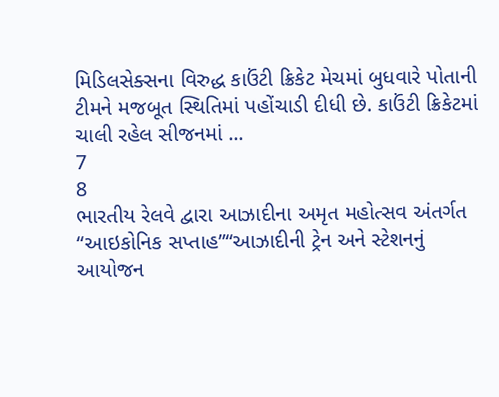મિડિલસેક્સના વિરુદ્ધ કાઉંટી ક્રિકેટ મેચમાં બુધવારે પોતાની ટીમને મજબૂત સ્થિતિમાં પહોંચાડી દીધી છે. કાઉંટી ક્રિકેટમાં ચાલી રહેલ સીજનમાં ...
7
8
ભારતીય રેલવે દ્વારા આઝાદીના અમૃત મહોત્સવ અંતર્ગત “આઇકોનિક સપ્તાહ”“આઝાદીની ટ્રેન અને સ્ટેશનનું આયોજન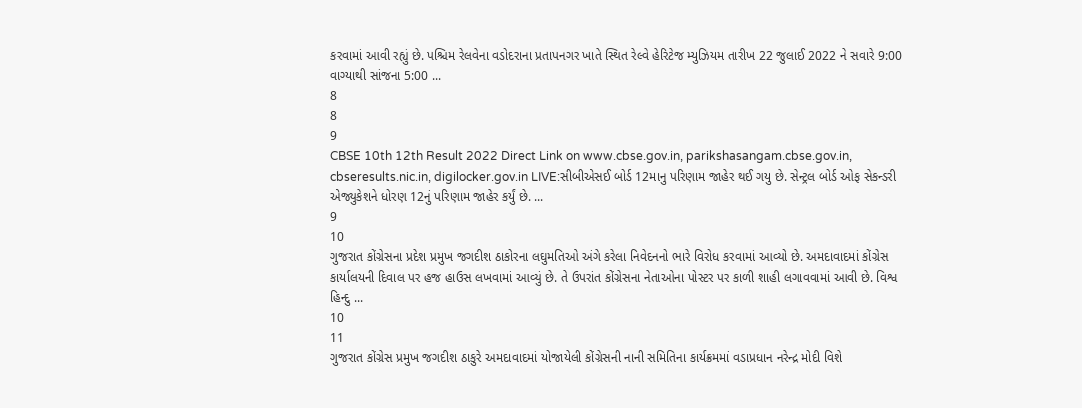કરવામાં આવી રહ્યું છે. પશ્ચિમ રેલવેના વડોદરાના પ્રતાપનગર ખાતે સ્થિત રેલ્વે હેરિટેજ મ્યુઝિયમ તારીખ 22 જુલાઈ 2022 ને સવારે 9:00 વાગ્યાથી સાંજના 5:00 ...
8
8
9
CBSE 10th 12th Result 2022 Direct Link on www.cbse.gov.in, parikshasangam.cbse.gov.in, cbseresults.nic.in, digilocker.gov.in LIVE:સીબીએસઈ બોર્ડ 12માનુ પરિણામ જાહેર થઈ ગયુ છે. સેન્ટ્રલ બોર્ડ ઓફ સેકન્ડરી એજ્યુકેશને ધોરણ 12નું પરિણામ જાહેર કર્યું છે. ...
9
10
ગુજરાત કોંગ્રેસના પ્રદેશ પ્રમુખ જગદીશ ઠાકોરના લઘુમતિઓ અંગે કરેલા નિવેદનનો ભારે વિરોધ કરવામાં આવ્યો છે. અમદાવાદમાં કોંગ્રેસ કાર્યાલયની દિવાલ પર હજ હાઉસ લખવામાં આવ્યું છે. તે ઉપરાંત કોંગ્રેસના નેતાઓના પોસ્ટર પર કાળી શાહી લગાવવામાં આવી છે. વિશ્વ હિન્દુ ...
10
11
ગુજરાત કોંગ્રેસ પ્રમુખ જગદીશ ઠાકુરે અમદાવાદમાં યોજાયેલી કોંગ્રેસની નાની સમિતિના કાર્યક્રમમાં વડાપ્રધાન નરેન્દ્ર મોદી વિશે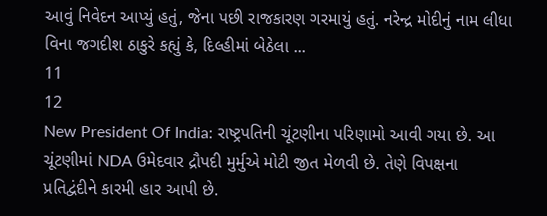આવું નિવેદન આપ્યું હતું, જેના પછી રાજકારણ ગરમાયું હતું. નરેન્દ્ર મોદીનું નામ લીધા વિના જગદીશ ઠાકુરે કહ્યું કે, દિલ્હીમાં બેઠેલા ...
11
12
New President Of India: રાષ્ટ્રપતિની ચૂંટણીના પરિણામો આવી ગયા છે. આ ચૂંટણીમાં NDA ઉમેદવાર દ્રૌપદી મુર્મુએ મોટી જીત મેળવી છે. તેણે વિપક્ષના પ્રતિદ્વંદીને કારમી હાર આપી છે.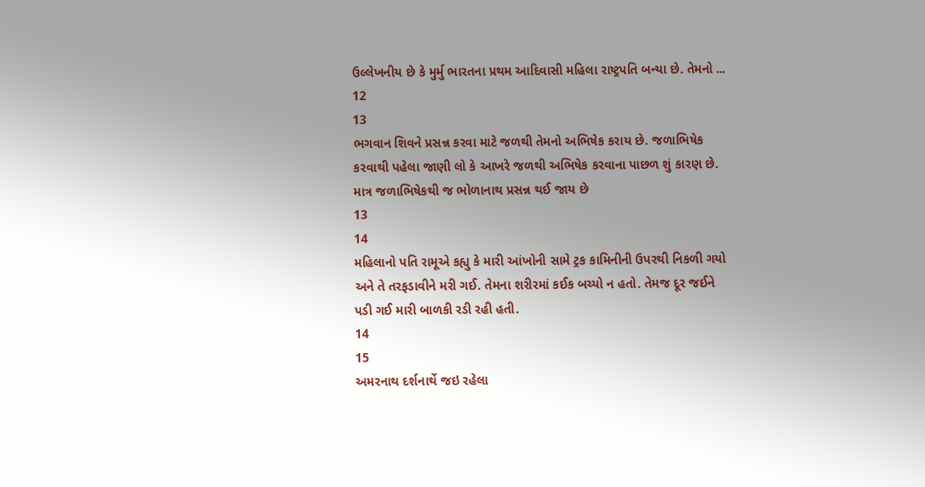ઉલ્લેખનીય છે કે મુર્મુ ભારતના પ્રથમ આદિવાસી મહિલા રાષ્ટ્રપતિ બન્યા છે. તેમનો ...
12
13
ભગવાન શિવને પ્રસન્ન કરવા માટે જળથી તેમનો અભિષેક કરાય છે. જળાભિષેક કરવાથી પહેલા જાણી લો કે આખરે જળથી અભિષેક કરવાના પાછળ શું કારણ છે. માત્ર જળાભિષેકથી જ ભોળાનાથ પ્રસન્ન થઈ જાય છે
13
14
મહિલાનો પતિ રામૂએ કહ્યુ કે મારી આંખોની સામે ટ્રક કામિનીની ઉપરથી નિકળી ગયો અને તે તરફડાવીને મરી ગઈ. તેમના શરીરમાં કઈક બચ્યો ન હતો. તેમજ દૂર જઈને પડી ગઈ મારી બાળકી રડી રહી હતી.
14
15
અમરનાથ દર્શનાર્થે જઇ રહેલા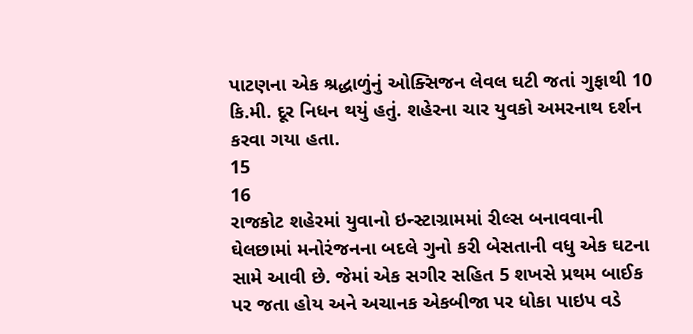પાટણના એક શ્રદ્ધાળુંનું ઓક્સિજન લેવલ ઘટી જતાં ગુફાથી 10 કિ.મી. દૂર નિધન થયું હતું. શહેરના ચાર યુવકો અમરનાથ દર્શન કરવા ગયા હતા.
15
16
રાજકોટ શહેરમાં યુવાનો ઇન્સ્ટાગ્રામમાં રીલ્સ બનાવવાની ઘેલછામાં મનોરંજનના બદલે ગુનો કરી બેસતાની વધુ એક ઘટના સામે આવી છે. જેમાં એક સગીર સહિત 5 શખસે પ્રથમ બાઈક પર જતા હોય અને અચાનક એકબીજા પર ધોકા પાઇપ વડે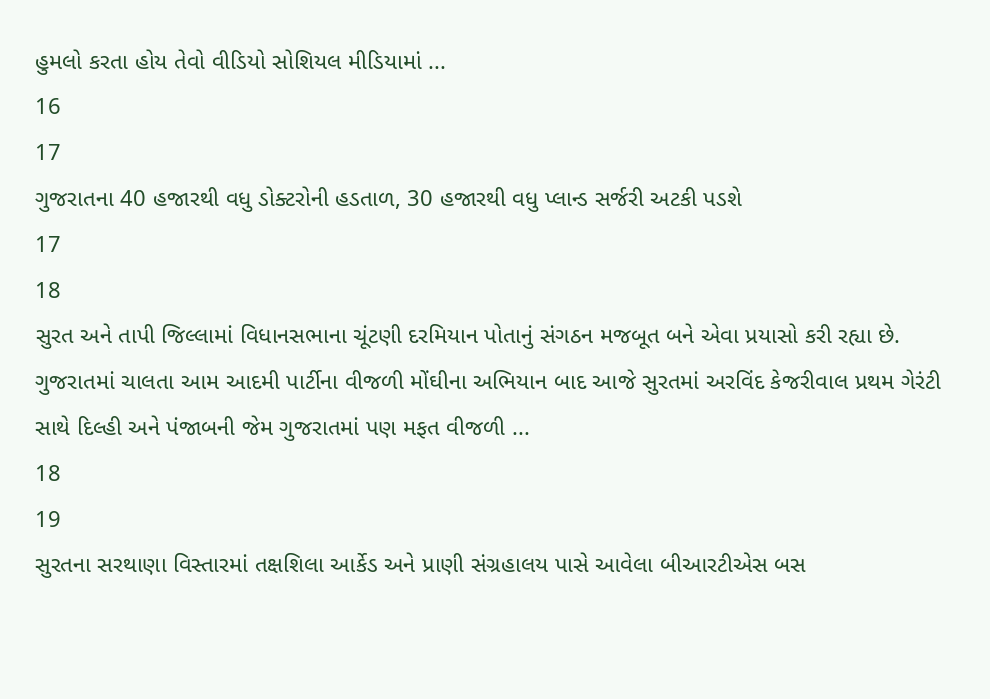હુમલો કરતા હોય તેવો વીડિયો સોશિયલ મીડિયામાં ...
16
17
ગુજરાતના 40 હજારથી વધુ ડોક્ટરોની હડતાળ, 30 હજારથી વધુ પ્લાન્ડ સર્જરી અટકી પડશે
17
18
સુરત અને તાપી જિલ્લામાં વિધાનસભાના ચૂંટણી દરમિયાન પોતાનું સંગઠન મજબૂત બને એવા પ્રયાસો કરી રહ્યા છે. ગુજરાતમાં ચાલતા આમ આદમી પાર્ટીના વીજળી મોંઘીના અભિયાન બાદ આજે સુરતમાં અરવિંદ કેજરીવાલ પ્રથમ ગેરંટી સાથે દિલ્હી અને પંજાબની જેમ ગુજરાતમાં પણ મફત વીજળી ...
18
19
સુરતના સરથાણા વિસ્તારમાં તક્ષશિલા આર્કેડ અને પ્રાણી સંગ્રહાલય પાસે આવેલા બીઆરટીએસ બસ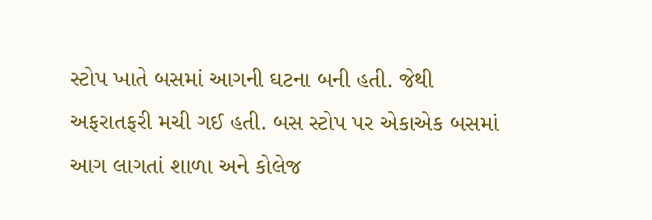સ્ટોપ ખાતે બસમાં આગની ઘટના બની હતી. જેથી અફરાતફરી મચી ગઈ હતી. બસ સ્ટોપ પર એકાએક બસમાં આગ લાગતાં શાળા અને કોલેજ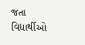જતા વિદ્યાર્થીઓ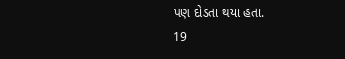પણ દોડતા થયા હતા.
19